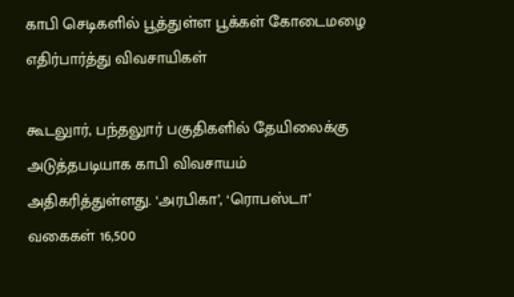காபி செடிகளில் பூத்துள்ள பூக்கள் கோடைமழை எதிர்பார்த்து விவசாயிகள்

கூடலுார், பந்தலுார் பகுதிகளில் தேயிலைக்கு அடுத்தபடியாக காபி விவசாயம் அதிகரித்துள்ளது. ‘அரபிகா’, ‘ரொபஸ்டா’ வகைகள் 16,500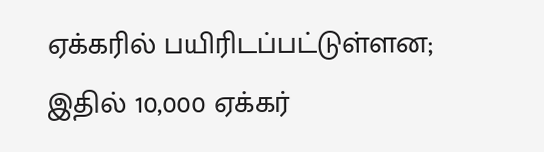ஏக்கரில் பயிரிடப்பட்டுள்ளன; இதில் 10,000 ஏக்கர்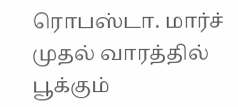ரொபஸ்டா. மார்ச் முதல் வாரத்தில் பூக்கும்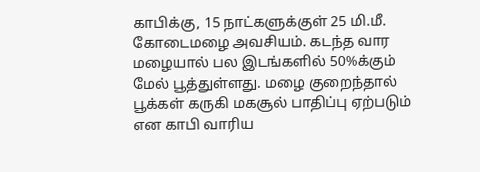காபிக்கு, 15 நாட்களுக்குள் 25 மி.மீ. கோடைமழை அவசியம். கடந்த வார மழையால் பல இடங்களில் 50%க்கும் மேல் பூத்துள்ளது. மழை குறைந்தால் பூக்கள் கருகி மகசூல் பாதிப்பு ஏற்படும் என காபி வாரிய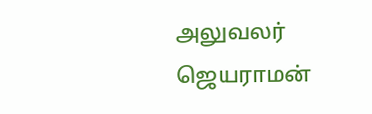அலுவலர் ஜெயராமன்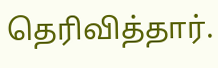தெரிவித்தார்.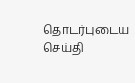தொடர்புடைய செய்தி